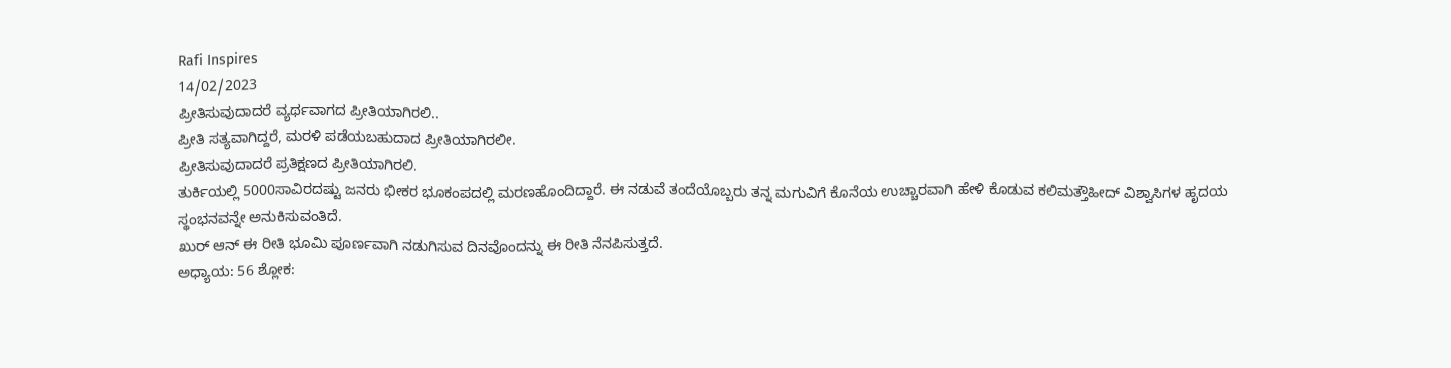Rafi Inspires
14/02/2023
ಪ್ರೀತಿಸುವುದಾದರೆ ವ್ಯರ್ಥವಾಗದ ಪ್ರೀತಿಯಾಗಿರಲಿ..
ಪ್ರೀತಿ ಸತ್ಯವಾಗಿದ್ದರೆ, ಮರಳಿ ಪಡೆಯಬಹುದಾದ ಪ್ರೀತಿಯಾಗಿರಲೀ.
ಪ್ರೀತಿಸುವುದಾದರೆ ಪ್ರತಿಕ್ಷಣದ ಪ್ರೀತಿಯಾಗಿರಲಿ.
ತುರ್ಕಿಯಲ್ಲಿ 5000ಸಾವಿರದಷ್ಟು ಜನರು ಭೀಕರ ಭೂಕಂಪದಲ್ಲಿ ಮರಣಹೊಂದಿದ್ದಾರೆ. ಈ ನಡುವೆ ತಂದೆಯೊಬ್ಬರು ತನ್ನ ಮಗುವಿಗೆ ಕೊನೆಯ ಉಚ್ಚಾರವಾಗಿ ಹೇಳಿ ಕೊಡುವ ಕಲಿಮತ್ತೌಹೀದ್ ವಿಶ್ವಾಸಿಗಳ ಹೃದಯ ಸ್ಥಂಭನವನ್ನೇ ಅನುಕಿಸುವಂತಿದೆ.
ಖುರ್ ಆನ್ ಈ ರೀತಿ ಭೂಮಿ ಪೂರ್ಣವಾಗಿ ನಡುಗಿಸುವ ದಿನವೊಂದನ್ನು ಈ ರೀತಿ ನೆನಪಿಸುತ್ತದೆ.
ಅಧ್ಯಾಯ: 56 ಶ್ಲೋಕ: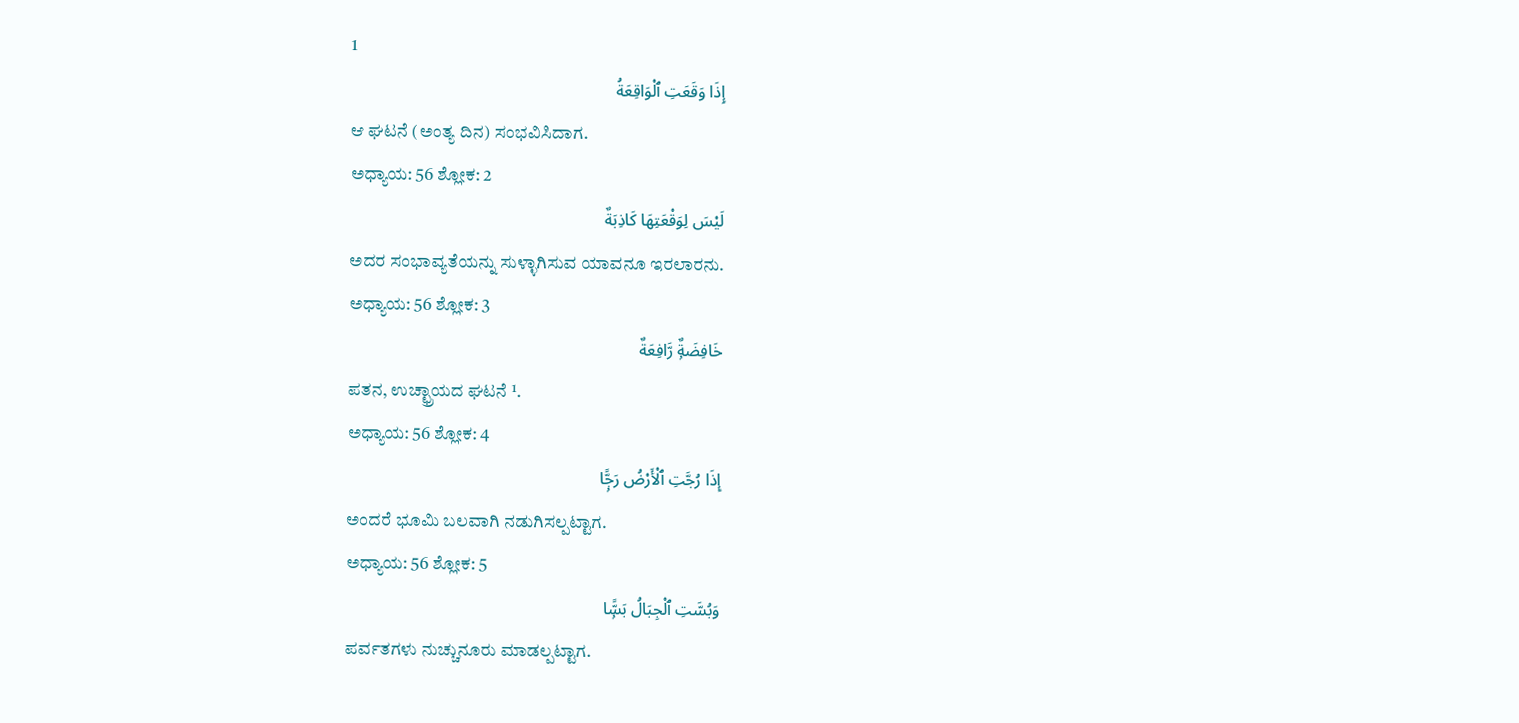1
إِذَا وَقَعَتِ ٱلْوَاقِعَةُ
ಆ ಘಟನೆ (ಅಂತ್ಯ ದಿನ) ಸಂಭವಿಸಿದಾಗ.
ಅಧ್ಯಾಯ: 56 ಶ್ಲೋಕ: 2
لَيْسَ لِوَقْعَتِهَا كَاذِبَةٌ
ಅದರ ಸಂಭಾವ್ಯತೆಯನ್ನು ಸುಳ್ಳಾಗಿಸುವ ಯಾವನೂ ಇರಲಾರನು.
ಅಧ್ಯಾಯ: 56 ಶ್ಲೋಕ: 3
خَافِضَةٌۭ رَّافِعَةٌ
ಪತನ, ಉಚ್ಛ್ರಾಯದ ಘಟನೆ ¹.
ಅಧ್ಯಾಯ: 56 ಶ್ಲೋಕ: 4
إِذَا رُجَّتِ ٱلْأَرْضُ رَجًّۭا
ಅಂದರೆ ಭೂಮಿ ಬಲವಾಗಿ ನಡುಗಿಸಲ್ಪಟ್ಟಾಗ.
ಅಧ್ಯಾಯ: 56 ಶ್ಲೋಕ: 5
وَبُسَّتِ ٱلْجِبَالُ بَسًّۭا
ಪರ್ವತಗಳು ನುಚ್ಚುನೂರು ಮಾಡಲ್ಪಟ್ಟಾಗ.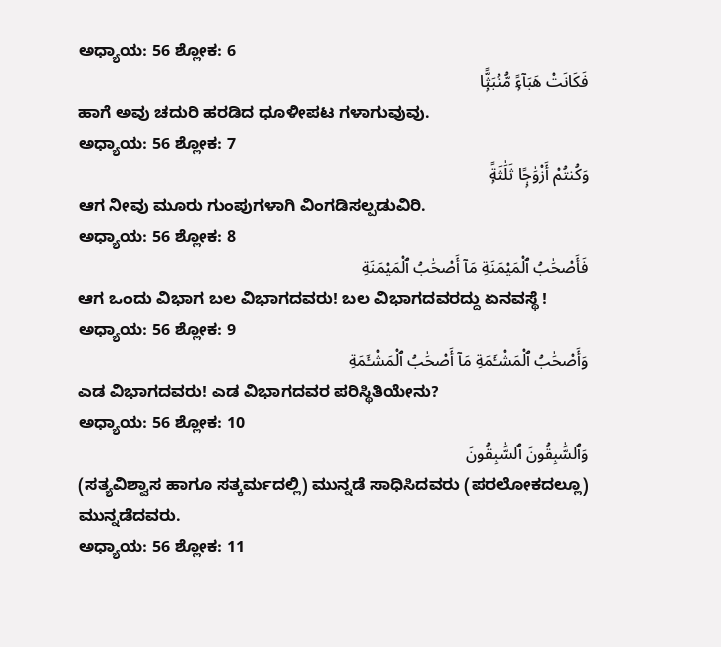ಅಧ್ಯಾಯ: 56 ಶ್ಲೋಕ: 6
فَكَانَتْ هَبَآءًۭ مُّنۢبَثًّۭا
ಹಾಗೆ ಅವು ಚದುರಿ ಹರಡಿದ ಧೂಳೀಪಟ ಗಳಾಗುವುವು.
ಅಧ್ಯಾಯ: 56 ಶ್ಲೋಕ: 7
وَكُنتُمْ أَزْوَٰجًۭا ثَلَٰثَةًۭ
ಆಗ ನೀವು ಮೂರು ಗುಂಪುಗಳಾಗಿ ವಿಂಗಡಿಸಲ್ಪಡುವಿರಿ.
ಅಧ್ಯಾಯ: 56 ಶ್ಲೋಕ: 8
فَأَصْحَٰبُ ٱلْمَيْمَنَةِ مَآ أَصْحَٰبُ ٱلْمَيْمَنَةِ
ಆಗ ಒಂದು ವಿಭಾಗ ಬಲ ವಿಭಾಗದವರು! ಬಲ ವಿಭಾಗದವರದ್ದು ಏನವಸ್ಥೆ !
ಅಧ್ಯಾಯ: 56 ಶ್ಲೋಕ: 9
وَأَصْحَٰبُ ٱلْمَشْـَٔمَةِ مَآ أَصْحَٰبُ ٱلْمَشْـَٔمَةِ
ಎಡ ವಿಭಾಗದವರು! ಎಡ ವಿಭಾಗದವರ ಪರಿಸ್ಥಿತಿಯೇನು?
ಅಧ್ಯಾಯ: 56 ಶ್ಲೋಕ: 10
وَٱلسَّٰبِقُونَ ٱلسَّٰبِقُونَ
(ಸತ್ಯವಿಶ್ವಾಸ ಹಾಗೂ ಸತ್ಕರ್ಮದಲ್ಲಿ) ಮುನ್ನಡೆ ಸಾಧಿಸಿದವರು (ಪರಲೋಕದಲ್ಲೂ) ಮುನ್ನಡೆದವರು.
ಅಧ್ಯಾಯ: 56 ಶ್ಲೋಕ: 11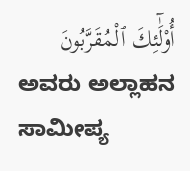أُو۟لَٰٓئِكَ ٱلْمُقَرَّبُونَ
ಅವರು ಅಲ್ಲಾಹನ ಸಾಮೀಪ್ಯ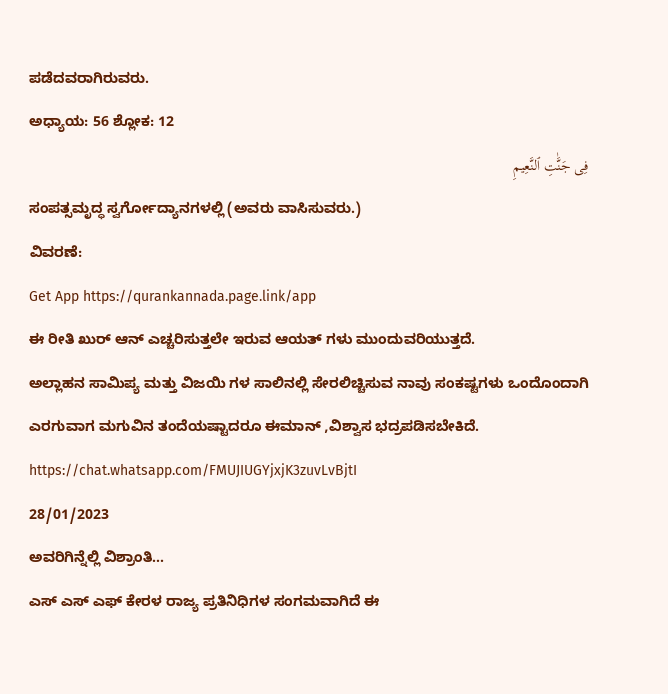ಪಡೆದವರಾಗಿರುವರು.
ಅಧ್ಯಾಯ: 56 ಶ್ಲೋಕ: 12
فِى جَنَّٰتِ ٱلنَّعِيمِ
ಸಂಪತ್ಸಮೃದ್ಧ ಸ್ವರ್ಗೋದ್ಯಾನಗಳಲ್ಲಿ (ಅವರು ವಾಸಿಸುವರು.)
ವಿವರಣೆ:
Get App https://qurankannada.page.link/app
ಈ ರೀತಿ ಖುರ್ ಆನ್ ಎಚ್ಚರಿಸುತ್ತಲೇ ಇರುವ ಆಯತ್ ಗಳು ಮುಂದುವರಿಯುತ್ತದೆ.
ಅಲ್ಲಾಹನ ಸಾಮಿಪ್ಯ ಮತ್ತು ವಿಜಯಿ ಗಳ ಸಾಲಿನಲ್ಲಿ ಸೇರಲಿಚ್ಚಿಸುವ ನಾವು ಸಂಕಷ್ಟಗಳು ಒಂದೊಂದಾಗಿ ಎರಗುವಾಗ ಮಗುವಿನ ತಂದೆಯಷ್ಟಾದರೂ ಈಮಾನ್ ,ವಿಶ್ವಾಸ ಭದ್ರಪಡಿಸಬೇಕಿದೆ.
https://chat.whatsapp.com/FMUJIUGYjxjK3zuvLvBjtI
28/01/2023
ಅವರಿಗಿನ್ನೆಲ್ಲಿ ವಿಶ್ರಾಂತಿ...
ಎಸ್ ಎಸ್ ಎಫ್ ಕೇರಳ ರಾಜ್ಯ ಪ್ರತಿನಿಧಿಗಳ ಸಂಗಮವಾಗಿದೆ ಈ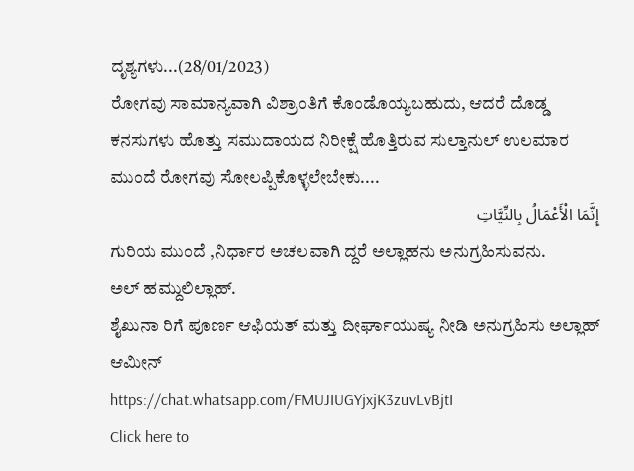ದೃಶ್ಯಗಳು...(28/01/2023)
ರೋಗವು ಸಾಮಾನ್ಯವಾಗಿ ವಿಶ್ರಾಂತಿಗೆ ಕೊಂಡೊಯ್ಯಬಹುದು, ಆದರೆ ದೊಡ್ಡ ಕನಸುಗಳು ಹೊತ್ತು ಸಮುದಾಯದ ನಿರೀಕ್ಷೆ ಹೊತ್ತಿರುವ ಸುಲ್ತಾನುಲ್ ಉಲಮಾರ ಮುಂದೆ ರೋಗವು ಸೋಲಪ್ಪಿಕೊಳ್ಳಲೇಬೇಕು....
إِنَّمَا الْأَعْمَالُ بِالنِّيَّاتِ
ಗುರಿಯ ಮುಂದೆ ,ನಿರ್ಧಾರ ಅಚಲವಾಗಿ ದ್ದರೆ ಅಲ್ಲಾಹನು ಅನುಗ್ರಹಿಸುವನು.
ಅಲ್ ಹಮ್ದುಲಿಲ್ಲಾಹ್.
ಶೈಖುನಾ ರಿಗೆ ಪೂರ್ಣ ಆಫಿಯತ್ ಮತ್ತು ದೀರ್ಘಾಯುಷ್ಯ ನೀಡಿ ಅನುಗ್ರಹಿಸು ಅಲ್ಲಾಹ್ ಆಮೀನ್
https://chat.whatsapp.com/FMUJIUGYjxjK3zuvLvBjtI
Click here to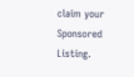claim your Sponsored Listing.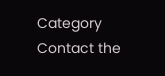Category
Contact the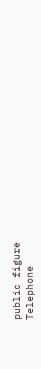public figure
Telephone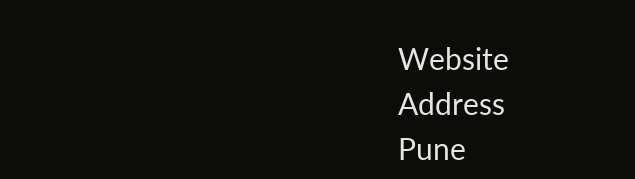Website
Address
Pune